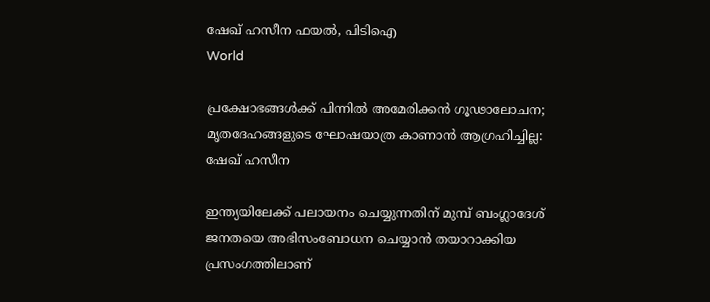ഷേഖ് ഹസീന ഫയല്‍, പിടിഐ
World

പ്രക്ഷോഭങ്ങള്‍ക്ക് പിന്നില്‍ അമേരിക്കന്‍ ഗൂഢാലോചന; മൃതദേഹങ്ങളുടെ ഘോഷയാത്ര കാണാന്‍ ആഗ്രഹിച്ചില്ല: ഷേഖ് ഹസീന

ഇന്ത്യയിലേക്ക് പലായനം ചെയ്യുന്നതിന് മുമ്പ് ബംഗ്ലാദേശ് ജനതയെ അഭിസംബോധന ചെയ്യാന്‍ തയാറാക്കിയ പ്രസംഗത്തിലാണ്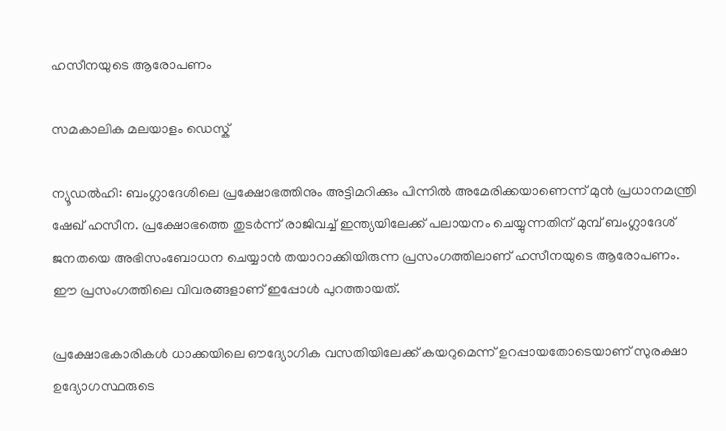ഹസീനയുടെ ആരോപണം

സമകാലിക മലയാളം ഡെസ്ക്

ന്യൂഡല്‍ഹി: ബംഗ്ലാദേശിലെ പ്രക്ഷോഭത്തിനും അട്ടിമറിക്കും പിന്നില്‍ അമേരിക്കയാണെന്ന് മുന്‍ പ്രധാനമന്ത്രി ഷേഖ് ഹസീന. പ്രക്ഷോഭത്തെ തുടര്‍ന്ന് രാജിവച്ച് ഇന്ത്യയിലേക്ക് പലായനം ചെയ്യുന്നതിന് മുമ്പ് ബംഗ്ലാദേശ് ജനതയെ അഭിസംബോധന ചെയ്യാന്‍ തയാറാക്കിയിരുന്ന പ്രസംഗത്തിലാണ് ഹസീനയുടെ ആരോപണം. ഈ പ്രസംഗത്തിലെ വിവരങ്ങളാണ് ഇപ്പോള്‍ പുറത്തായത്.

പ്രക്ഷോഭകാരികള്‍ ധാക്കയിലെ ഔദ്യോഗിക വസതിയിലേക്ക് കയറുമെന്ന് ഉറപ്പായതോടെയാണ് സുരക്ഷാ ഉദ്യോഗസ്ഥരുടെ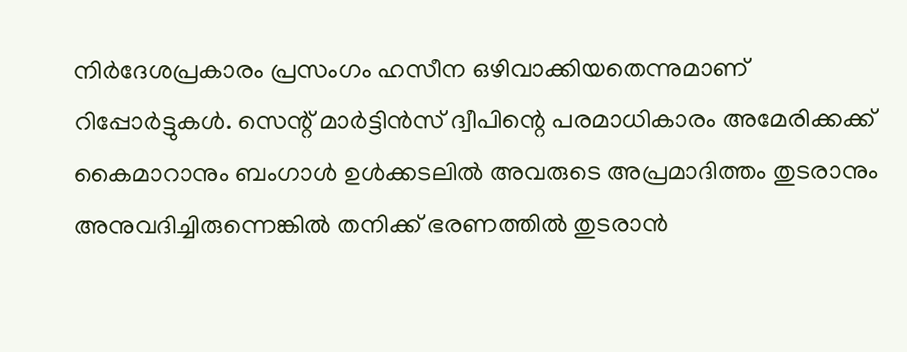നിര്‍ദേശപ്രകാരം പ്രസംഗം ഹസീന ഒഴിവാക്കിയതെന്നുമാണ് റിപ്പോര്‍ട്ടുകള്‍. സെന്റ് മാര്‍ട്ടിന്‍സ് ദ്വീപിന്റെ പരമാധികാരം അമേരിക്കക്ക് കൈമാറാനും ബംഗാള്‍ ഉള്‍ക്കടലില്‍ അവരുടെ അപ്രമാദിത്തം തുടരാനും അനുവദിച്ചിരുന്നെങ്കില്‍ തനിക്ക് ഭരണത്തില്‍ തുടരാന്‍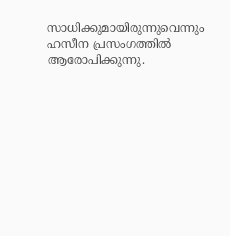സാധിക്കുമായിരുന്നുവെന്നും ഹസീന പ്രസംഗത്തില്‍ ആരോപിക്കുന്നു.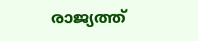രാജ്യത്ത്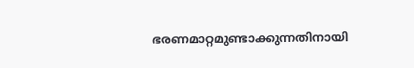ഭരണമാറ്റമുണ്ടാക്കുന്നതിനായി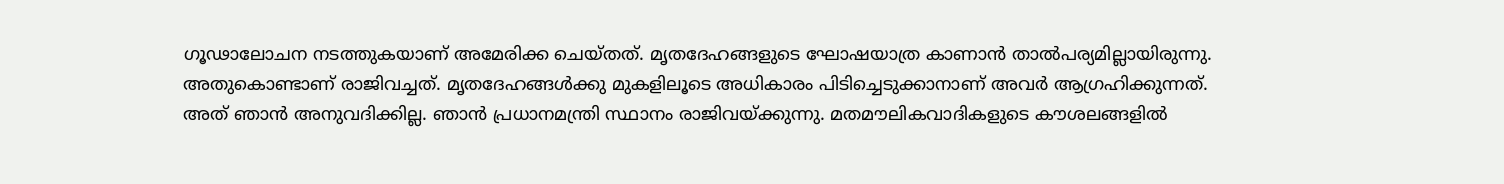ഗൂഢാലോചന നടത്തുകയാണ് അമേരിക്ക ചെയ്തത്. മൃതദേഹങ്ങളുടെ ഘോഷയാത്ര കാണാന്‍ താല്‍പര്യമില്ലായിരുന്നു. അതുകൊണ്ടാണ് രാജിവച്ചത്. മൃതദേഹങ്ങള്‍ക്കു മുകളിലൂടെ അധികാരം പിടിച്ചെടുക്കാനാണ് അവര്‍ ആഗ്രഹിക്കുന്നത്. അത് ഞാന്‍ അനുവദിക്കില്ല. ഞാന്‍ പ്രധാനമന്ത്രി സ്ഥാനം രാജിവയ്ക്കുന്നു. മതമൗലികവാദികളുടെ കൗശലങ്ങളില്‍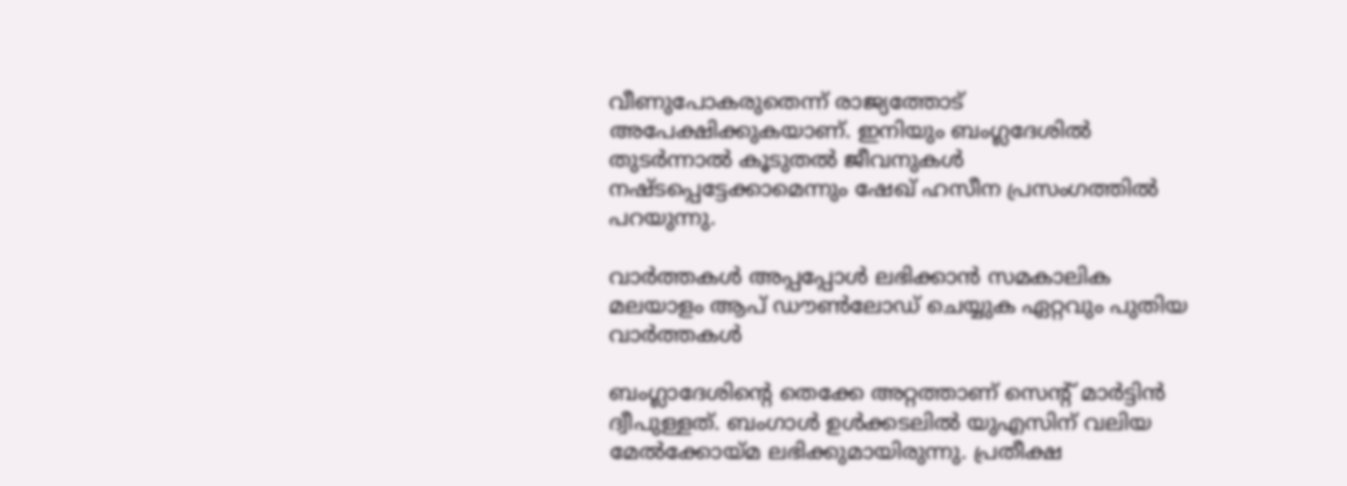വീണുപോകരുതെന്ന് രാജ്യത്തോട് അപേക്ഷിക്കുകയാണ്. ഇനിയും ബംഗ്ലദേശില്‍ തുടര്‍ന്നാല്‍ കൂടുതല്‍ ജീവനുകള്‍ നഷ്ടപ്പെട്ടേക്കാമെന്നും ഷേഖ് ഹസീന പ്രസംഗത്തില്‍ പറയുന്നു.

വാര്‍ത്തകള്‍ അപ്പപ്പോള്‍ ലഭിക്കാന്‍ സമകാലിക മലയാളം ആപ് ഡൗണ്‍ലോഡ് ചെയ്യുക ഏറ്റവും പുതിയ വാര്‍ത്തകള്‍

ബംഗ്ലാദേശിന്റെ തെക്കേ അറ്റത്താണ് സെന്റ് മാര്‍ട്ടിന്‍ ദ്വീപുള്ളത്. ബംഗാള്‍ ഉള്‍ക്കടലില്‍ യുഎസിന് വലിയ മേല്‍ക്കോയ്മ ലഭിക്കുമായിരുന്നു. പ്രതീക്ഷ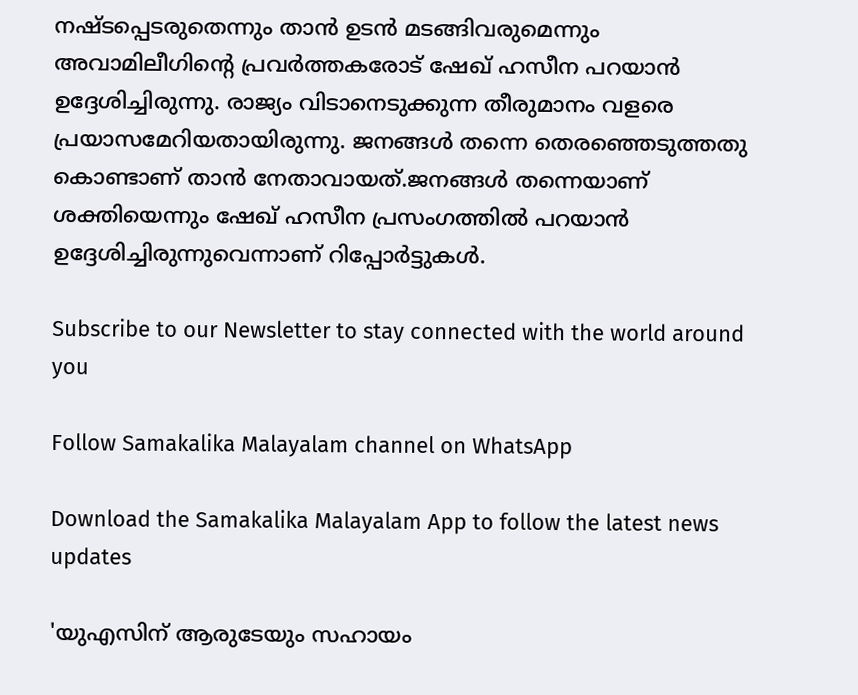നഷ്ടപ്പെടരുതെന്നും താന്‍ ഉടന്‍ മടങ്ങിവരുമെന്നും അവാമിലീഗിന്റെ പ്രവര്‍ത്തകരോട് ഷേഖ് ഹസീന പറയാന്‍ ഉദ്ദേശിച്ചിരുന്നു. രാജ്യം വിടാനെടുക്കുന്ന തീരുമാനം വളരെ പ്രയാസമേറിയതായിരുന്നു. ജനങ്ങള്‍ തന്നെ തെരഞ്ഞെടുത്തതു കൊണ്ടാണ് താന്‍ നേതാവായത്.ജനങ്ങള്‍ തന്നെയാണ് ശക്തിയെന്നും ഷേഖ് ഹസീന പ്രസംഗത്തില്‍ പറയാന്‍ ഉദ്ദേശിച്ചിരുന്നുവെന്നാണ് റിപ്പോര്‍ട്ടുകള്‍.

Subscribe to our Newsletter to stay connected with the world around you

Follow Samakalika Malayalam channel on WhatsApp

Download the Samakalika Malayalam App to follow the latest news updates

'യുഎസിന് ആരുടേയും സഹായം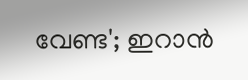വേണ്ട'; ഇറാൻ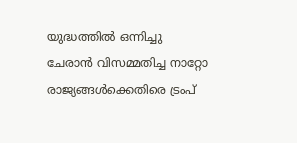യുദ്ധത്തിൽ ഒന്നിച്ചു ചേരാൻ വിസമ്മതിച്ച നാറ്റോ രാജ്യങ്ങൾക്കെതിരെ ട്രംപ്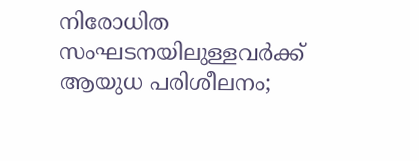നിരോധിത സംഘടനയിലുള്ളവർക്ക് ആയുധ പരിശീലനം;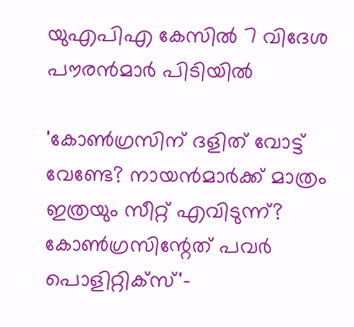യുഎപിഎ കേസിൽ 7 വിദേശ പൗരൻമാർ പിടിയിൽ

'കോണ്‍ഗ്രസിന് ദളിത് വോട്ട് വേണ്ടേ? നായന്‍മാര്‍ക്ക് മാത്രം ഇത്രയും സീറ്റ് എവിടുന്ന്? കോണ്‍ഗ്രസിന്റേത് പവര്‍ പൊളിറ്റിക്‌സ്'-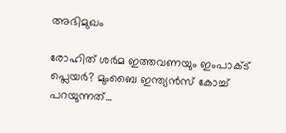അഭിമുഖം

രോഹിത് ശര്‍മ ഇത്തവണയും ഇംപാക്ട് പ്ലെയര്‍? മുംബൈ ഇന്ത്യന്‍സ് കോച്ച് പറയുന്നത്...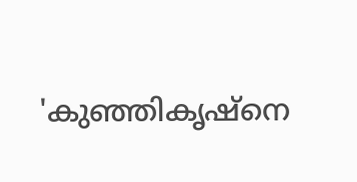'കുഞ്ഞികൃഷ്‌നെ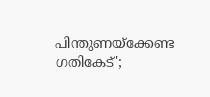പിന്തുണയ്‌ക്കേണ്ട ഗതികേട്';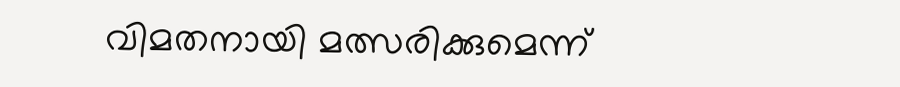വിമതനായി മത്സരിക്കുമെന്ന്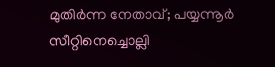മുതിര്‍ന്ന നേതാവ്; പയ്യന്നൂര്‍ സീറ്റിനെച്ചൊല്ലി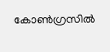കോണ്‍ഗ്രസില്‍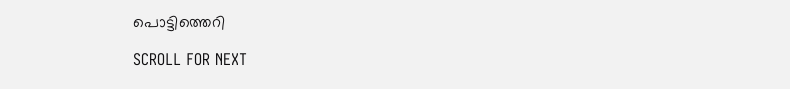പൊട്ടിത്തെറി

SCROLL FOR NEXT